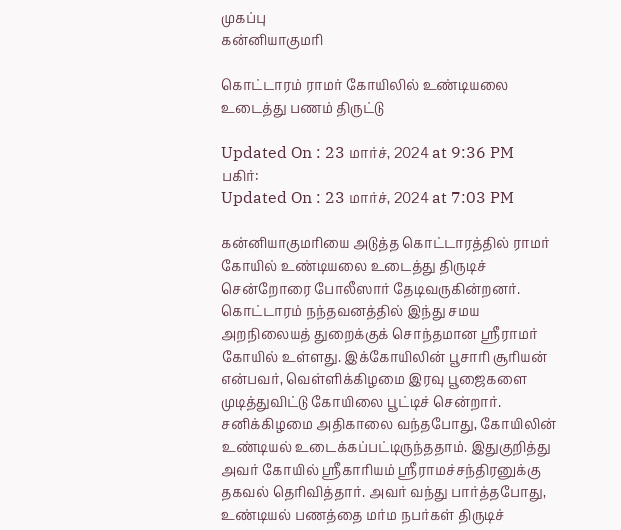முகப்பு
கன்னியாகுமரி

கொட்டாரம் ராமர் கோயிலில் உண்டியலை உடைத்து பணம் திருட்டு

Updated On : 23 மார்ச், 2024 at 9:36 PM
பகிர்:
Updated On : 23 மார்ச், 2024 at 7:03 PM

கன்னியாகுமரியை அடுத்த கொட்டாரத்தில் ராமர் கோயில் உண்டியலை உடைத்து திருடிச் சென்றோரை போலீஸார் தேடிவருகின்றனர். கொட்டாரம் நந்தவனத்தில் இந்து சமய அறநிலையத் துறைக்குக் சொந்தமான ஸ்ரீராமர் கோயில் உள்ளது. இக்கோயிலின் பூசாரி சூரியன் என்பவர், வெள்ளிக்கிழமை இரவு பூஜைகளை முடித்துவிட்டு கோயிலை பூட்டிச் சென்றார். சனிக்கிழமை அதிகாலை வந்தபோது, கோயிலின் உண்டியல் உடைக்கப்பட்டிருந்ததாம். இதுகுறித்து அவர் கோயில் ஸ்ரீகாரியம் ஸ்ரீராமச்சந்திரனுக்கு தகவல் தெரிவித்தார். அவர் வந்து பார்த்தபோது, உண்டியல் பணத்தை மர்ம நபர்கள் திருடிச்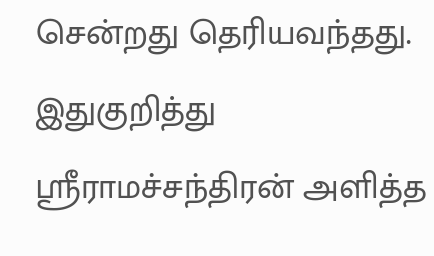சென்றது தெரியவந்தது. இதுகுறித்து ஸ்ரீராமச்சந்திரன் அளித்த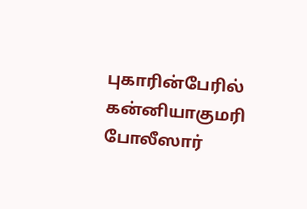புகாரின்பேரில் கன்னியாகுமரி போலீஸார்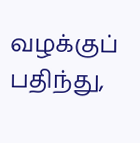வழக்குப் பதிந்து,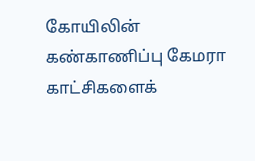கோயிலின் கண்காணிப்பு கேமரா காட்சிகளைக்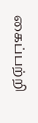கைப்பற்றி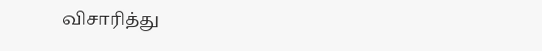விசாரித்து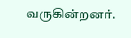வருகின்றனர்.